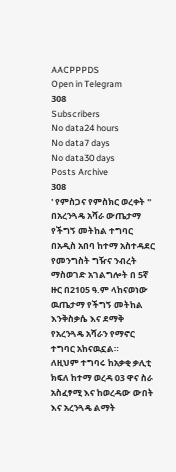AACPPPDS
Open in Telegram
308
Subscribers
No data24 hours
No data7 days
No data30 days
Posts Archive
308
' የምስጋና የምስክር ወረቀት ''
በአረንጓዴ አሻራ ውጤታማ የችግኝ መትከል ተግባር
በአዲስ አበባ ከተማ አስተዳደር የመንግስት ግዥና ንብረት ማስወገድ አገልግሎት በ 5ኛ ዙር በ2105 ዓ.ም ላከናወነው ዉጤታማ የችግኝ መትከል እንቅስቃሴ እና ደማቅ የአረንጓዴ አሻራን የማኖር ተግባር አከናዉኗል።
ለዚህም ተግባሩ ከአቃቂ ቃሊቲ ክፍለ ከተማ ወረዳ 03 ዋና ስራ አስፈፃሚ እና ከወረዳው ውበት እና አረንጓዴ ልማት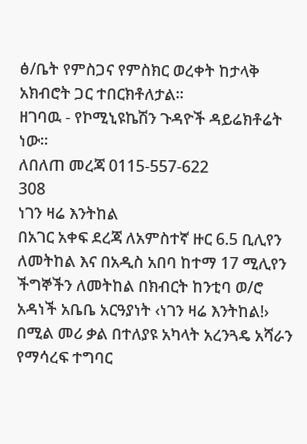ፅ/ቤት የምስጋና የምስክር ወረቀት ከታላቅ አክብሮት ጋር ተበርክቶለታል።
ዘገባዉ - የኮሚኒዩኬሽን ጉዳዮች ዳይሬክቶሬት ነው።
ለበለጠ መረጃ 0115-557-622
308
ነገን ዛሬ እንትከል
በአገር አቀፍ ደረጃ ለአምስተኛ ዙር 6.5 ቢሊየን ለመትከል እና በአዲስ አበባ ከተማ 17 ሚሊየን ችግኞችን ለመትከል በክብርት ከንቲባ ወ/ሮ አዳነች አቤቤ አርዓያነት ‹ነገን ዛሬ እንትከል!› በሚል መሪ ቃል በተለያዩ አካላት አረንጓዴ አሻራን የማሳረፍ ተግባር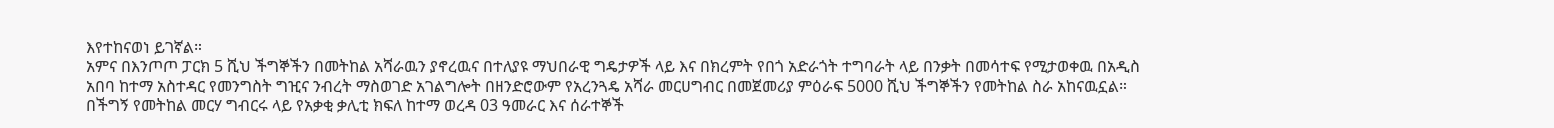እየተከናወነ ይገኛል።
አምና በእንጦጦ ፓርክ 5 ሺህ ችግኞችን በመትከል አሻራዉን ያኖረዉና በተለያዩ ማህበራዊ ግዴታዎች ላይ እና በክረምት የበጎ አድራጎት ተግባራት ላይ በንቃት በመሳተፍ የሚታወቀዉ በአዲስ አበባ ከተማ አስተዳር የመንግስት ግዢና ንብረት ማስወገድ አገልግሎት በዘንድሮውም የአረንጓዴ አሻራ መርሀግብር በመጀመሪያ ምዕራፍ 5000 ሺህ ችግኞችን የመትከል ስራ አከናዉኗል።
በችግኝ የመትከል መርሃ ግብርሩ ላይ የአቃቂ ቃሊቲ ክፍለ ከተማ ወረዳ 03 ዓመራር እና ሰራተኞች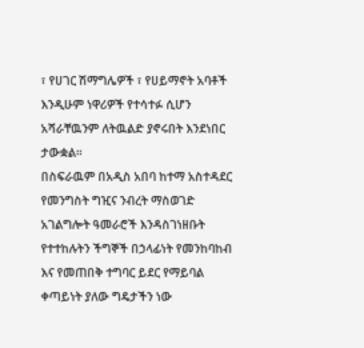፣ የሀገር ሽማግሌዎች ፣ የሀይማኖት አባቶች እንዲሁም ነዋሪዎች የተሳተፉ ሲሆን አሻራቸዉንም ለትዉልድ ያኖሩበት እንደነበር ታውቋል።
በስፍራዉም በአዲስ አበባ ከተማ አስተዳደር የመንግስት ግዢና ንብረት ማስወገድ አገልግሎት ዓመራሮች እንዳስገነዘቡት የተተከሉትን ችግኞች በኃላፊነት የመንከባከብ እና የመጠበቅ ተግባር ይደር የማይባል ቀጣይነት ያለው ግዴታችን ነው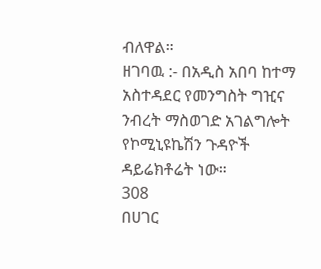ብለዋል።
ዘገባዉ :- በአዲስ አበባ ከተማ አስተዳደር የመንግስት ግዢና ንብረት ማስወገድ አገልግሎት የኮሚኒዩኬሽን ጉዳዮች ዳይሬክቶሬት ነው።
308
በሀገር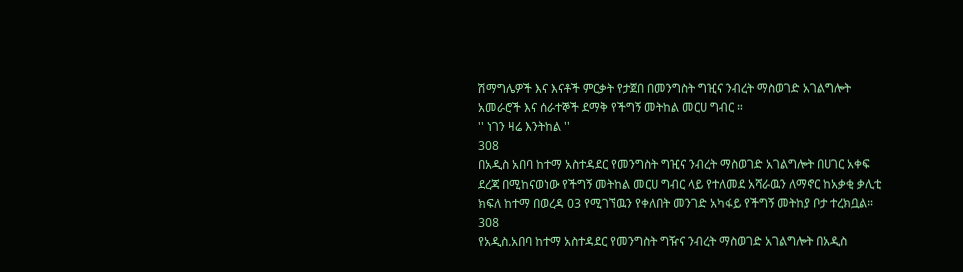ሽማግሌዎች እና እናቶች ምርቃት የታጀበ በመንግስት ግዢና ንብረት ማስወገድ አገልግሎት አመራሮች እና ሰራተኞች ደማቅ የችግኝ መትከል መርሀ ግብር ።
'' ነገን ዛሬ እንትከል ''
308
በአዲስ አበባ ከተማ አስተዳደር የመንግስት ግዢና ንብረት ማስወገድ አገልግሎት በሀገር አቀፍ ደረጃ በሚከናወነው የችግኝ መትከል መርሀ ግብር ላይ የተለመደ አሻራዉን ለማኖር ከአቃቂ ቃሊቲ ክፍለ ከተማ በወረዳ 03 የሚገኘዉን የቀለበት መንገድ አካፋይ የችግኝ መትከያ ቦታ ተረክቧል።
308
የአዲስ.አበባ ከተማ አስተዳደር የመንግስት ግዥና ንብረት ማስወገድ አገልግሎት በአዲስ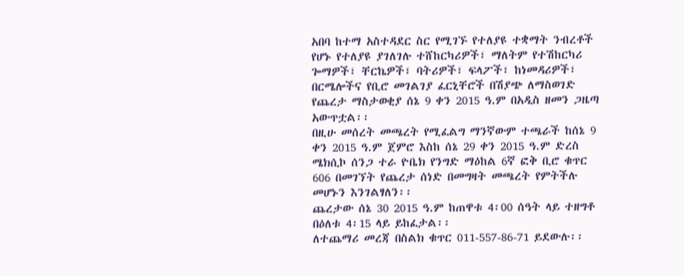አበባ ከተማ አስተዳደር ስር የሚገኙ የተለያዩ ተቋማት ንብረቶች የሆኑ የተለያዩ ያገለገሉ ተሸከርካሪዎች፣ ማለትም የተሽከርካሪ ጐማዎች፣ ቸርኬዎች፣ ባትሪዎች፣ ፍላፖች፣ ከነመዳሪዎች፣ በርሜሎችና የቢሮ መገልገያ ፈርኒቸሮች በሽያጭ ለማስወገድ የጨረታ ማስታወቂያ ሰኔ 9 ቀን 2015 ዓ.ም በአዲስ ዘመን ጋዜጣ አውጥቷል፡፡
በዚሁ መሰረት መጫረት የሚፈልግ ማንኛውም ተጫራች ከሰኔ 9 ቀን 2015 ዓ.ም ጀምሮ እስከ ሰኔ 29 ቀን 2015 ዓ.ም ድረስ ሜክሲኮ ሰንጋ ተራ ዮቤክ የንግድ ማዕከል 6ኛ ፎቅ ቢሮ ቁጥር 606 በመገኘት የጨረታ ሰነድ በመግዛት መጫረት የምትችሉ መሆኑን እንገልፃለን፡፡
ጨረታው ሰኔ 30 2015 ዓ.ም ከጠዋቱ 4፡00 ሰዓት ላይ ተዘግቶ በዕለቱ 4፡15 ላይ ይከፈታል፡፡
ለተጨማሪ መረጃ በስልክ ቁጥር 011-557-86-71 ይደውሉ፡፡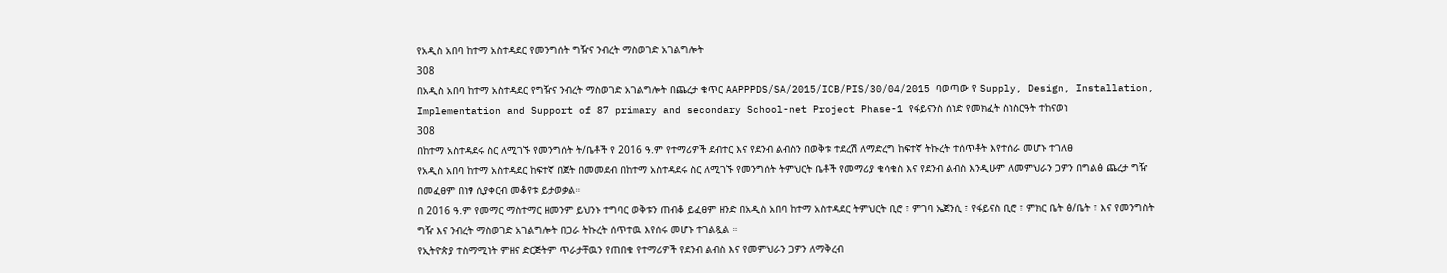የአዲስ አበባ ከተማ አስተዳደር የመንግሰት ግዥና ንብረት ማስወገድ አገልግሎት
308
በአዲስ አበባ ከተማ አስተዳደር የግዥና ንብረት ማስወገድ አገልግሎት በጨረታ ቁጥር AAPPPDS/SA/2015/ICB/PIS/30/04/2015 ባወጣው የ Supply, Design, Installation, Implementation and Support of 87 primary and secondary School-net Project Phase-1 የፋይናንስ ሰነድ የመክፈት ስነስርዓት ተከናወነ
308
በከተማ አስተዳደሩ ስር ለሚገኙ የመንግሰት ት/ቤቶች የ 2016 ዓ.ም የተማሪዎች ደብተር እና የደንብ ልብስን በወቅቱ ተደረሽ ለማድረግ ከፍተኛ ትኩረት ተሰጥቶት እየተሰራ መሆኑ ተገለፀ
የአዲስ አበባ ከተማ አስተዳደር ከፍተኛ በጀት በመመደብ በከተማ አስተዳደሩ ስር ለሚገኙ የመንግሰት ትምህርት ቤቶች የመማሪያ ቁሳቁስ እና የደንብ ልብስ እንዲሁም ለመምህራን ጋዎን በግልፅ ጨረታ ግዥ በመፈፀም በነፃ ሲያቀርብ መቆየቱ ይታወቃል።
በ 2016 ዓ.ም የመማር ማስተማር ዘመንም ይህንኑ ተግባር ወቅቱን ጠብቆ ይፈፀም ዘንድ በአዲስ አበባ ከተማ አስተዳደር ትምህርት ቢሮ ፣ ምገባ ኤጀንሲ ፣ የፋይናስ ቢሮ ፣ ምክር ቤት ፅ/ቤት ፣ እና የመንግስት ግዥ እና ንብረት ማስወገድ አገልግሎት በጋራ ትኩረት ሰጥተዉ እየሰሩ መሆኑ ተገልጿል ።
የኢትዮጵያ ተስማሚነት ምዘና ድርጅትም ጥራታቸዉን የጠበቁ የተማሪዎች የደንብ ልብስ እና የመምህራን ጋዎን ለማቅረብ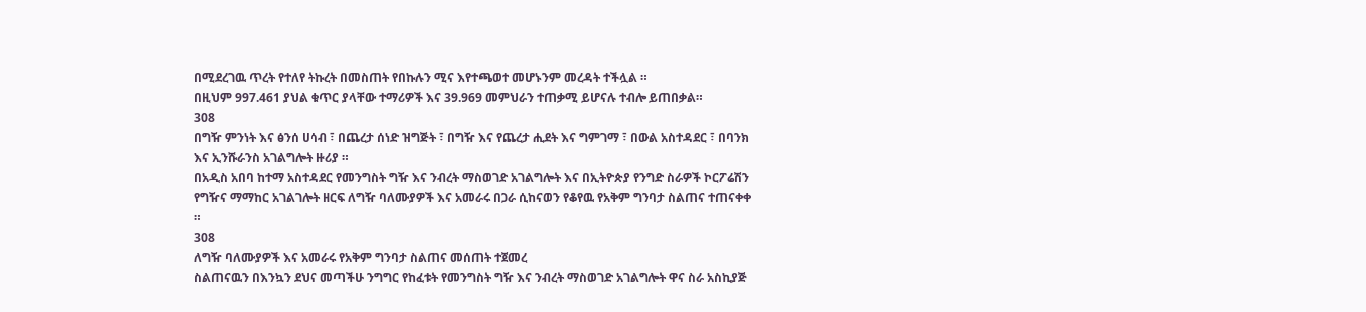በሚደረገዉ ጥረት የተለየ ትኩረት በመስጠት የበኩሉን ሚና እየተጫወተ መሆኑንም መረዳት ተችሏል ።
በዚህም 997.461 ያህል ቁጥር ያላቸው ተማሪዎች እና 39.969 መምህራን ተጠቃሚ ይሆናሉ ተብሎ ይጠበቃል።
308
በግዥ ምንነት እና ፅንሰ ሀሳብ ፣ በጨረታ ሰነድ ዝግጅት ፣ በግዥ እና የጨረታ ሒደት እና ግምገማ ፣ በውል አስተዳደር ፣ በባንክ እና ኢንሹራንስ አገልግሎት ዙሪያ ።
በአዲስ አበባ ከተማ አስተዳደር የመንግስት ግዥ እና ንብረት ማስወገድ አገልግሎት እና በኢትዮጵያ የንግድ ስራዎች ኮርፖሬሽን የግዥና ማማከር አገልገሎት ዘርፍ ለግዥ ባለሙያዎች እና አመራሩ በጋራ ሲከናወን የቆየዉ የአቅም ግንባታ ስልጠና ተጠናቀቀ ።
308
ለግዥ ባለሙያዎች እና አመራሩ የአቅም ግንባታ ስልጠና መሰጠት ተጀመረ
ስልጠናዉን በእንኳን ደህና መጣችሁ ንግግር የከፈቱት የመንግስት ግዥ እና ንብረት ማስወገድ አገልግሎት ዋና ስራ አስኪያጅ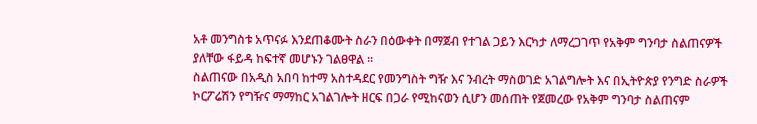አቶ መንግስቱ አጥናፉ እንደጠቆሙት ስራን በዕውቀት በማጀብ የተገል ጋይን እርካታ ለማረጋገጥ የአቅም ግንባታ ስልጠናዎች ያለቸው ፋይዳ ከፍተኛ መሆኑን ገልፀዋል ።
ስልጠናው በአዲስ አበባ ከተማ አስተዳደር የመንግስት ግዥ እና ንብረት ማስወገድ አገልግሎት እና በኢትዮጵያ የንግድ ስራዎች ኮርፖሬሽን የግዥና ማማከር አገልገሎት ዘርፍ በጋራ የሚከናወን ሲሆን መሰጠት የጀመረው የአቅም ግንባታ ስልጠናም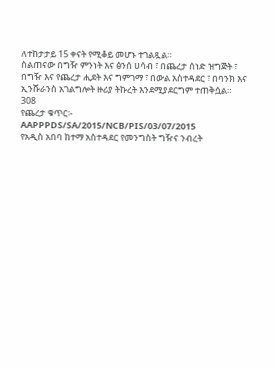ለተከታታይ 15 ቀናት የሚቆይ መሆኑ ተገልጿል።
ስልጠናው በግዥ ምንነት እና ፅንሰ ሀሳብ ፣ በጨረታ ሰነድ ዝግጅት ፣ በግዥ እና የጨረታ ሒደት እና ግምገማ ፣ በውል አስተዳደር ፣ በባንክ እና ኢንሹራንስ አገልግሎት ዙሪያ ትኩረት እንደሚያደርግም ተጠቅሷል።
308
የጨረታ ቁጥር፡- AAPPPDS/SA/2015/NCB/PIS/03/07/2015
የአዲስ አበባ ከተማ አስተዳደር የመንግስት ግዥና ንብረት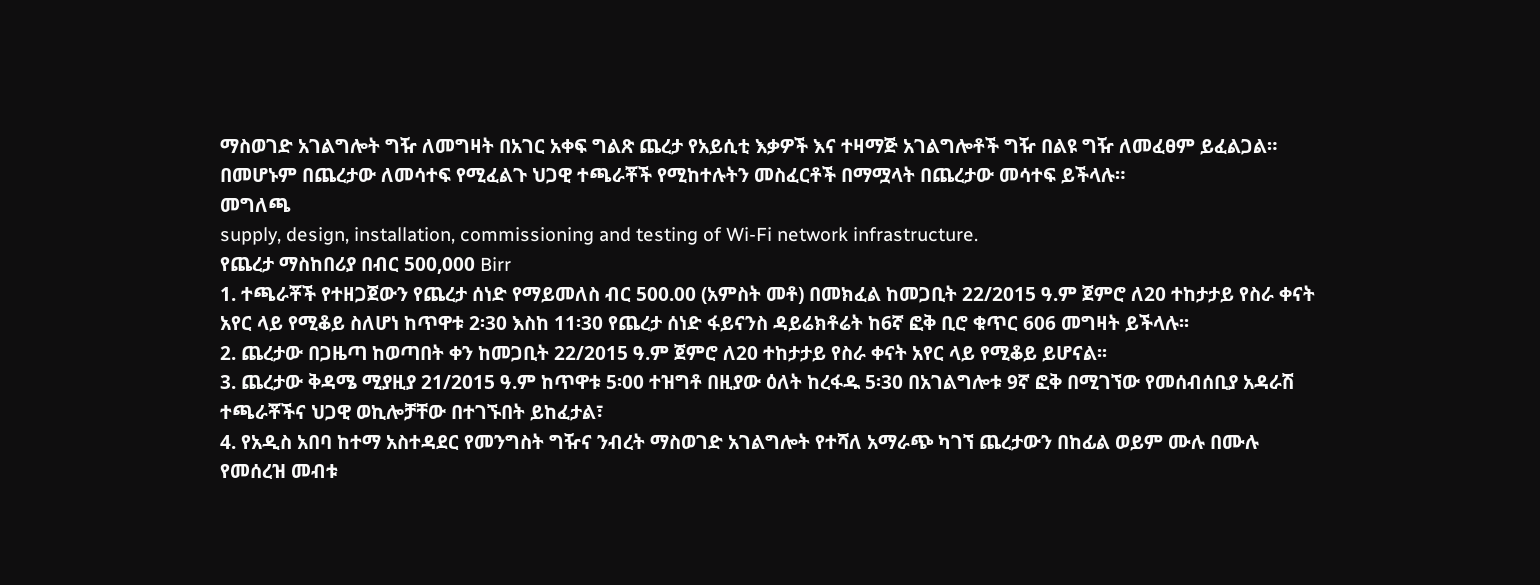ማስወገድ አገልግሎት ግዥ ለመግዛት በአገር አቀፍ ግልጽ ጨረታ የአይሲቲ እቃዎች እና ተዛማጅ አገልግሎቶች ግዥ በልዩ ግዥ ለመፈፀም ይፈልጋል።
በመሆኑም በጨረታው ለመሳተፍ የሚፈልጉ ህጋዊ ተጫራቾች የሚከተሉትን መስፈርቶች በማሟላት በጨረታው መሳተፍ ይችላሉ።
መግለጫ
supply, design, installation, commissioning and testing of Wi-Fi network infrastructure.
የጨረታ ማስከበሪያ በብር 500,000 Birr
1. ተጫራቾች የተዘጋጀውን የጨረታ ሰነድ የማይመለስ ብር 500.00 (አምስት መቶ) በመክፈል ከመጋቢት 22/2015 ዓ.ም ጀምሮ ለ20 ተከታታይ የስራ ቀናት አየር ላይ የሚቆይ ስለሆነ ከጥዋቱ 2፡30 እስከ 11፡30 የጨረታ ሰነድ ፋይናንስ ዳይሬክቶሬት ከ6ኛ ፎቅ ቢሮ ቁጥር 606 መግዛት ይችላሉ፡፡
2. ጨረታው በጋዜጣ ከወጣበት ቀን ከመጋቢት 22/2015 ዓ.ም ጀምሮ ለ20 ተከታታይ የስራ ቀናት አየር ላይ የሚቆይ ይሆናል፡፡
3. ጨረታው ቅዳሜ ሚያዚያ 21/2015 ዓ.ም ከጥዋቱ 5፡00 ተዝግቶ በዚያው ዕለት ከረፋዱ 5፡30 በአገልግሎቱ 9ኛ ፎቅ በሚገኘው የመሰብሰቢያ አዳራሽ ተጫራቾችና ህጋዊ ወኪሎቻቸው በተገኙበት ይከፈታል፣
4. የአዲስ አበባ ከተማ አስተዳደር የመንግስት ግዥና ንብረት ማስወገድ አገልግሎት የተሻለ አማራጭ ካገኘ ጨረታውን በከፊል ወይም ሙሉ በሙሉ የመሰረዝ መብቱ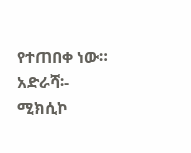የተጠበቀ ነው።
አድራሻ፡- ሚክሲኮ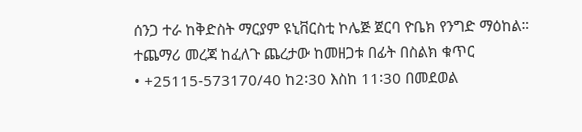ሰንጋ ተራ ከቅድስት ማርያም ዩኒቨርስቲ ኮሌጅ ጀርባ ዮቤክ የንግድ ማዕከል።
ተጨማሪ መረጃ ከፈለጉ ጨረታው ከመዘጋቱ በፊት በስልክ ቁጥር
• +25115-573170/40 ከ2፡30 እስከ 11፡30 በመደወል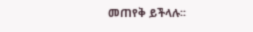መጠየቅ ይችላሉ፡፡